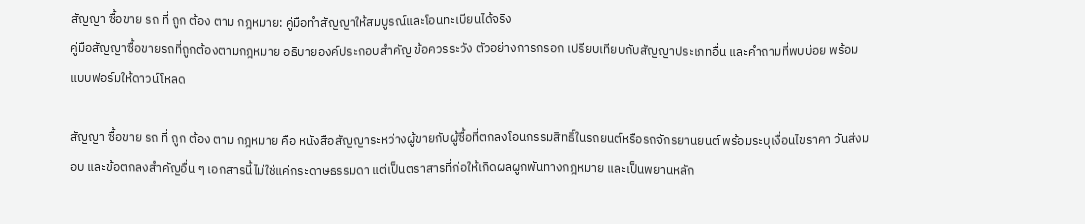สัญญา ซื้อขาย รถ ที่ ถูก ต้อง ตาม กฎหมาย: คู่มือทำสัญญาให้สมบูรณ์และโอนทะเบียนได้จริง
คู่มือสัญญาซื้อขายรถที่ถูกต้องตามกฎหมาย อธิบายองค์ประกอบสำคัญ ข้อควรระวัง ตัวอย่างการกรอก เปรียบเทียบกับสัญญาประเภทอื่น และคำถามที่พบบ่อย พร้อมแบบฟอร์มให้ดาวน์โหลด

สัญญา ซื้อขาย รถ ที่ ถูก ต้อง ตาม กฎหมาย คือ หนังสือสัญญาระหว่างผู้ขายกับผู้ซื้อที่ตกลงโอนกรรมสิทธิ์ในรถยนต์หรือรถจักรยานยนต์ พร้อมระบุเงื่อนไขราคา วันส่งมอบ และข้อตกลงสำคัญอื่น ๆ เอกสารนี้ไม่ใช่แค่กระดาษธรรมดา แต่เป็นตราสารที่ก่อให้เกิดผลผูกพันทางกฎหมาย และเป็นพยานหลัก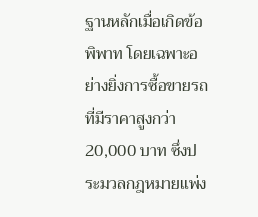ฐานหลักเมื่อเกิดข้อพิพาท โดยเฉพาะอย่างยิ่งการซื้อขายรถที่มีราคาสูงกว่า 20,000 บาท ซึ่งประมวลกฎหมายแพ่ง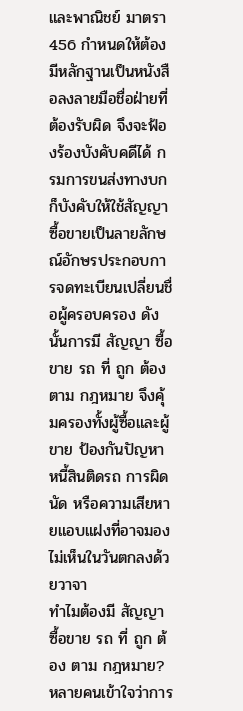และพาณิชย์ มาตรา 456 กำหนดให้ต้องมีหลักฐานเป็นหนังสือลงลายมือชื่อฝ่ายที่ต้องรับผิด จึงจะฟ้องร้องบังคับคดีได้ กรมการขนส่งทางบกก็บังคับให้ใช้สัญญาซื้อขายเป็นลายลักษณ์อักษรประกอบการจดทะเบียนเปลี่ยนชื่อผู้ครอบครอง ดังนั้นการมี สัญญา ซื้อขาย รถ ที่ ถูก ต้อง ตาม กฎหมาย จึงคุ้มครองทั้งผู้ซื้อและผู้ขาย ป้องกันปัญหาหนี้สินติดรถ การผิดนัด หรือความเสียหายแอบแฝงที่อาจมองไม่เห็นในวันตกลงด้วยวาจา
ทำไมต้องมี สัญญา ซื้อขาย รถ ที่ ถูก ต้อง ตาม กฎหมาย?
หลายคนเข้าใจว่าการ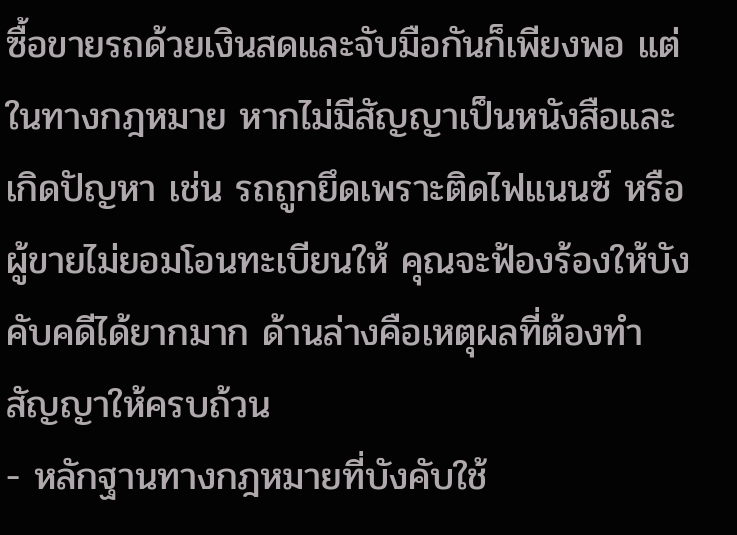ซื้อขายรถด้วยเงินสดและจับมือกันก็เพียงพอ แต่ในทางกฎหมาย หากไม่มีสัญญาเป็นหนังสือและเกิดปัญหา เช่น รถถูกยึดเพราะติดไฟแนนซ์ หรือผู้ขายไม่ยอมโอนทะเบียนให้ คุณจะฟ้องร้องให้บังคับคดีได้ยากมาก ด้านล่างคือเหตุผลที่ต้องทำสัญญาให้ครบถ้วน
- หลักฐานทางกฎหมายที่บังคับใช้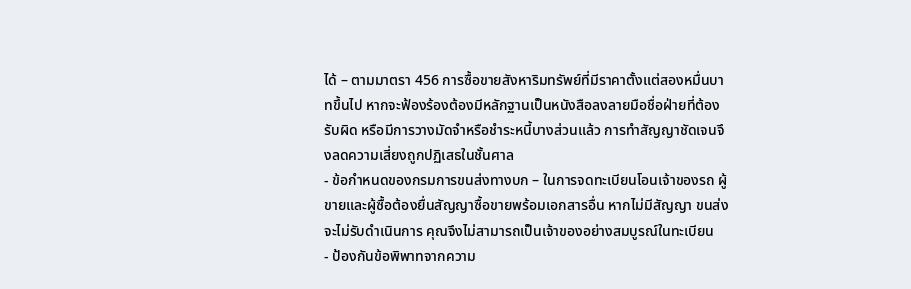ได้ – ตามมาตรา 456 การซื้อขายสังหาริมทรัพย์ที่มีราคาตั้งแต่สองหมื่นบาทขึ้นไป หากจะฟ้องร้องต้องมีหลักฐานเป็นหนังสือลงลายมือชื่อฝ่ายที่ต้องรับผิด หรือมีการวางมัดจำหรือชำระหนี้บางส่วนแล้ว การทำสัญญาชัดเจนจึงลดความเสี่ยงถูกปฏิเสธในชั้นศาล
- ข้อกำหนดของกรมการขนส่งทางบก – ในการจดทะเบียนโอนเจ้าของรถ ผู้ขายและผู้ซื้อต้องยื่นสัญญาซื้อขายพร้อมเอกสารอื่น หากไม่มีสัญญา ขนส่งจะไม่รับดำเนินการ คุณจึงไม่สามารถเป็นเจ้าของอย่างสมบูรณ์ในทะเบียน
- ป้องกันข้อพิพาทจากความ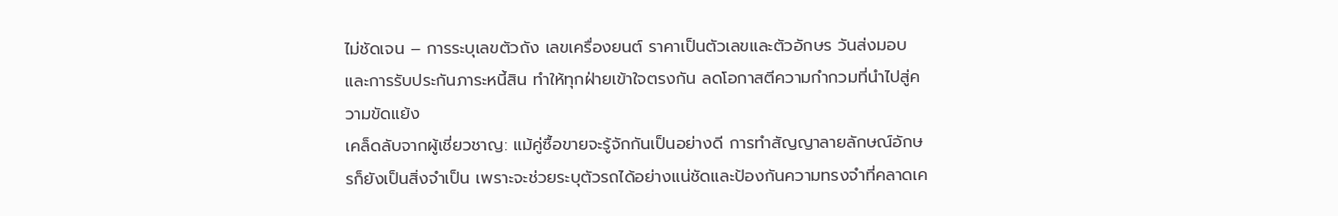ไม่ชัดเจน – การระบุเลขตัวถัง เลขเครื่องยนต์ ราคาเป็นตัวเลขและตัวอักษร วันส่งมอบ และการรับประกันภาระหนี้สิน ทำให้ทุกฝ่ายเข้าใจตรงกัน ลดโอกาสตีความกำกวมที่นำไปสู่ความขัดแย้ง
เคล็ดลับจากผู้เชี่ยวชาญ: แม้คู่ซื้อขายจะรู้จักกันเป็นอย่างดี การทำสัญญาลายลักษณ์อักษรก็ยังเป็นสิ่งจำเป็น เพราะจะช่วยระบุตัวรถได้อย่างแน่ชัดและป้องกันความทรงจำที่คลาดเค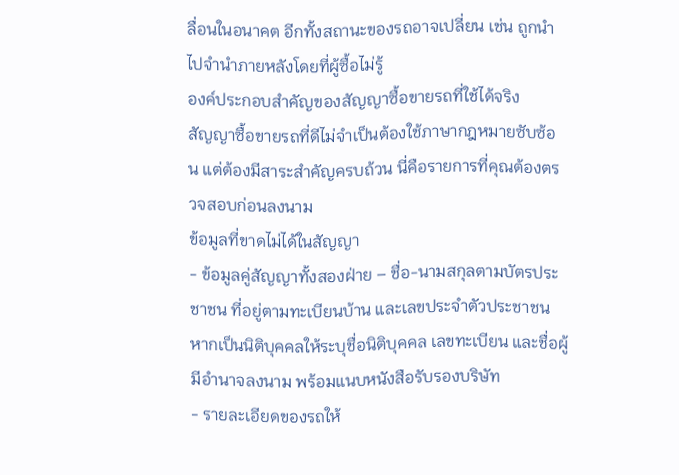ลื่อนในอนาคต อีกทั้งสถานะของรถอาจเปลี่ยน เช่น ถูกนำไปจำนำภายหลังโดยที่ผู้ซื้อไม่รู้
องค์ประกอบสำคัญของสัญญาซื้อขายรถที่ใช้ได้จริง
สัญญาซื้อขายรถที่ดีไม่จำเป็นต้องใช้ภาษากฎหมายซับซ้อน แต่ต้องมีสาระสำคัญครบถ้วน นี่คือรายการที่คุณต้องตรวจสอบก่อนลงนาม
ข้อมูลที่ขาดไม่ได้ในสัญญา
- ข้อมูลคู่สัญญาทั้งสองฝ่าย – ชื่อ-นามสกุลตามบัตรประชาชน ที่อยู่ตามทะเบียนบ้าน และเลขประจำตัวประชาชน หากเป็นนิติบุคคลให้ระบุชื่อนิติบุคคล เลขทะเบียน และชื่อผู้มีอำนาจลงนาม พร้อมแนบหนังสือรับรองบริษัท
- รายละเอียดของรถให้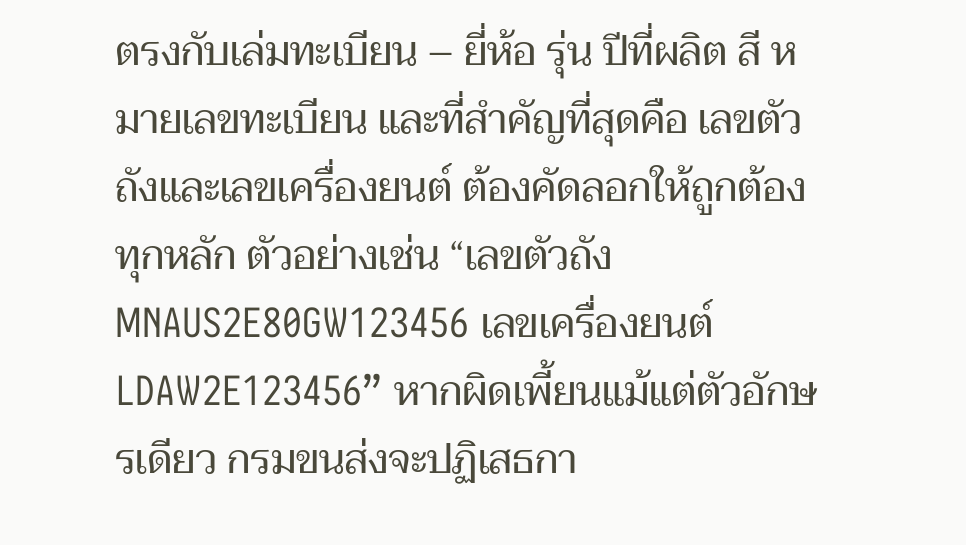ตรงกับเล่มทะเบียน – ยี่ห้อ รุ่น ปีที่ผลิต สี หมายเลขทะเบียน และที่สำคัญที่สุดคือ เลขตัวถังและเลขเครื่องยนต์ ต้องคัดลอกให้ถูกต้องทุกหลัก ตัวอย่างเช่น “เลขตัวถัง MNAUS2E80GW123456 เลขเครื่องยนต์ LDAW2E123456” หากผิดเพี้ยนแม้แต่ตัวอักษรเดียว กรมขนส่งจะปฏิเสธกา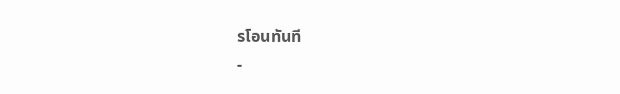รโอนทันที
-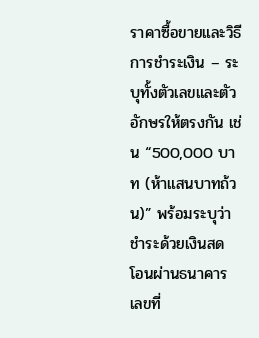ราคาซื้อขายและวิธีการชำระเงิน – ระบุทั้งตัวเลขและตัวอักษรให้ตรงกัน เช่น “500,000 บาท (ห้าแสนบาทถ้วน)” พร้อมระบุว่าชำระด้วยเงินสด โอนผ่านธนาคาร เลขที่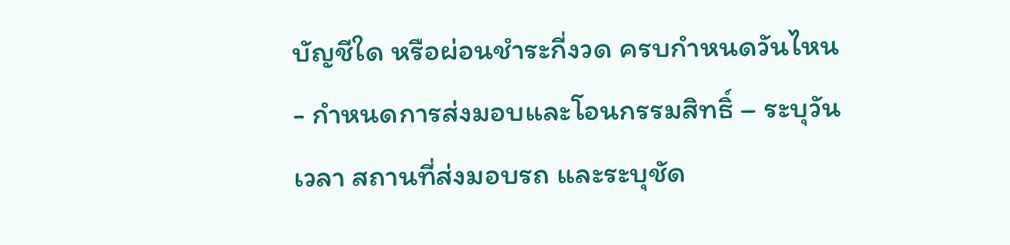บัญชีใด หรือผ่อนชำระกี่งวด ครบกำหนดวันไหน
- กำหนดการส่งมอบและโอนกรรมสิทธิ์ – ระบุวัน เวลา สถานที่ส่งมอบรถ และระบุชัด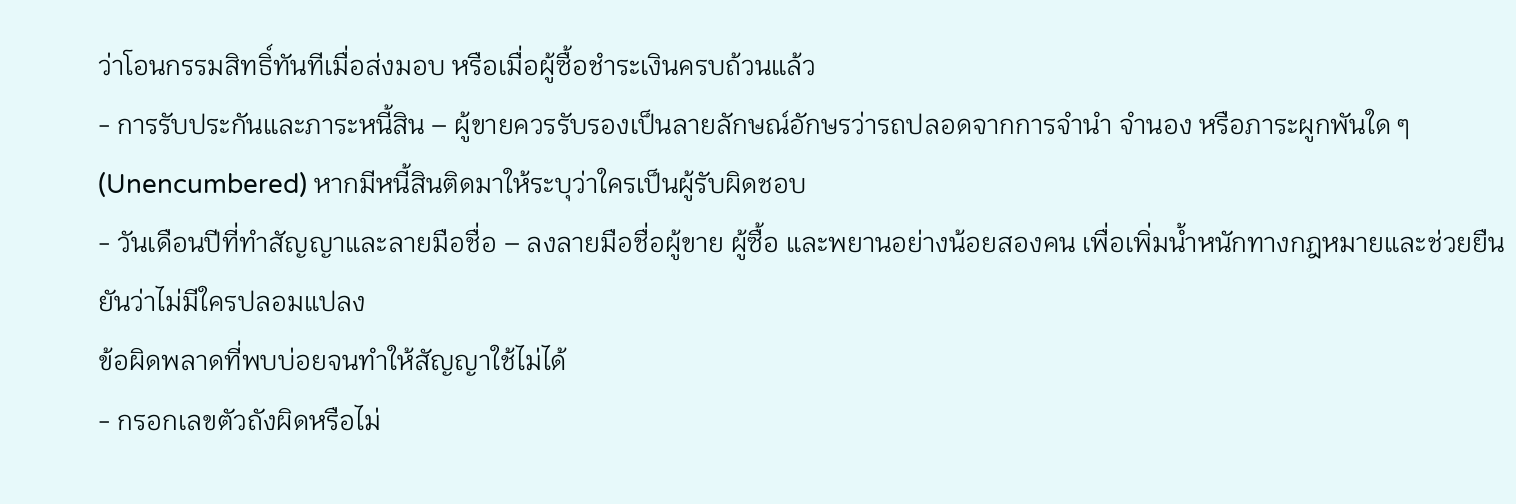ว่าโอนกรรมสิทธิ์ทันทีเมื่อส่งมอบ หรือเมื่อผู้ซื้อชำระเงินครบถ้วนแล้ว
- การรับประกันและภาระหนี้สิน – ผู้ขายควรรับรองเป็นลายลักษณ์อักษรว่ารถปลอดจากการจำนำ จำนอง หรือภาระผูกพันใด ๆ (Unencumbered) หากมีหนี้สินติดมาให้ระบุว่าใครเป็นผู้รับผิดชอบ
- วันเดือนปีที่ทำสัญญาและลายมือชื่อ – ลงลายมือชื่อผู้ขาย ผู้ซื้อ และพยานอย่างน้อยสองคน เพื่อเพิ่มน้ำหนักทางกฎหมายและช่วยยืนยันว่าไม่มีใครปลอมแปลง
ข้อผิดพลาดที่พบบ่อยจนทำให้สัญญาใช้ไม่ได้
- กรอกเลขตัวถังผิดหรือไม่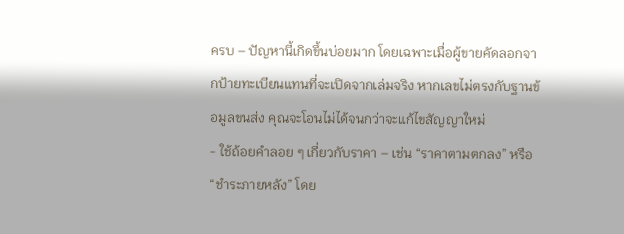ครบ – ปัญหานี้เกิดขึ้นบ่อยมาก โดยเฉพาะเมื่อผู้ขายคัดลอกจากป้ายทะเบียนแทนที่จะเปิดจากเล่มจริง หากเลขไม่ตรงกับฐานข้อมูลขนส่ง คุณจะโอนไม่ได้จนกว่าจะแก้ไขสัญญาใหม่
- ใช้ถ้อยคำลอย ๆ เกี่ยวกับราคา – เช่น “ราคาตามตกลง” หรือ “ชำระภายหลัง” โดย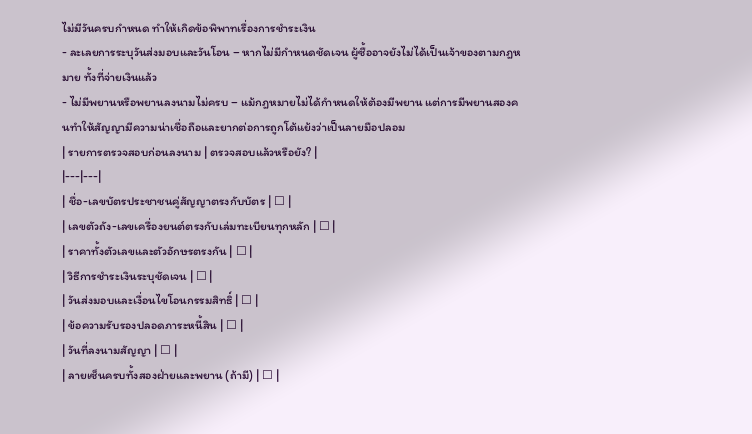ไม่มีวันครบกำหนด ทำให้เกิดข้อพิพาทเรื่องการชำระเงิน
- ละเลยการระบุวันส่งมอบและวันโอน – หากไม่มีกำหนดชัดเจน ผู้ซื้ออาจยังไม่ได้เป็นเจ้าของตามกฎหมาย ทั้งที่จ่ายเงินแล้ว
- ไม่มีพยานหรือพยานลงนามไม่ครบ – แม้กฎหมายไม่ได้กำหนดให้ต้องมีพยาน แต่การมีพยานสองคนทำให้สัญญามีความน่าเชื่อถือและยากต่อการถูกโต้แย้งว่าเป็นลายมือปลอม
| รายการตรวจสอบก่อนลงนาม | ตรวจสอบแล้วหรือยัง? |
|---|---|
| ชื่อ-เลขบัตรประชาชนคู่สัญญาตรงกับบัตร | ☐ |
| เลขตัวถัง-เลขเครื่องยนต์ตรงกับเล่มทะเบียนทุกหลัก | ☐ |
| ราคาทั้งตัวเลขและตัวอักษรตรงกัน | ☐ |
| วิธีการชำระเงินระบุชัดเจน | ☐ |
| วันส่งมอบและเงื่อนไขโอนกรรมสิทธิ์ | ☐ |
| ข้อความรับรองปลอดภาระหนี้สิน | ☐ |
| วันที่ลงนามสัญญา | ☐ |
| ลายเซ็นครบทั้งสองฝ่ายและพยาน (ถ้ามี) | ☐ |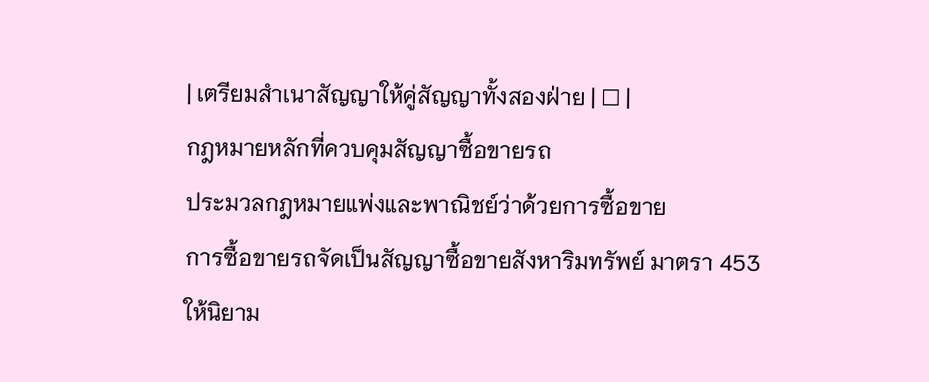| เตรียมสำเนาสัญญาให้คู่สัญญาทั้งสองฝ่าย | ☐ |
กฎหมายหลักที่ควบคุมสัญญาซื้อขายรถ
ประมวลกฎหมายแพ่งและพาณิชย์ว่าด้วยการซื้อขาย
การซื้อขายรถจัดเป็นสัญญาซื้อขายสังหาริมทรัพย์ มาตรา 453 ให้นิยาม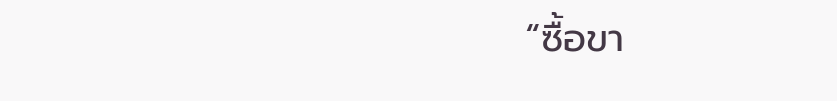“ซื้อขา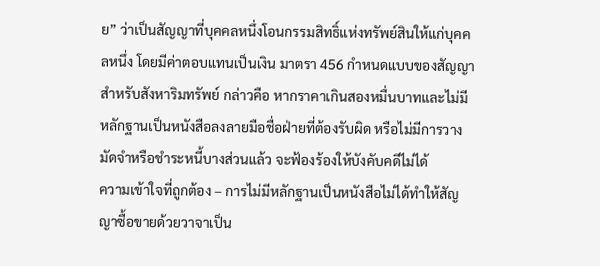ย” ว่าเป็นสัญญาที่บุคคลหนึ่งโอนกรรมสิทธิ์แห่งทรัพย์สินให้แก่บุคคลหนึ่ง โดยมีค่าตอบแทนเป็นเงิน มาตรา 456 กำหนดแบบของสัญญาสำหรับสังหาริมทรัพย์ กล่าวคือ หากราคาเกินสองหมื่นบาทและไม่มีหลักฐานเป็นหนังสือลงลายมือชื่อฝ่ายที่ต้องรับผิด หรือไม่มีการวางมัดจำหรือชำระหนี้บางส่วนแล้ว จะฟ้องร้องให้บังคับคดีไม่ได้
ความเข้าใจที่ถูกต้อง – การไม่มีหลักฐานเป็นหนังสือไม่ได้ทำให้สัญญาซื้อขายด้วยวาจาเป็น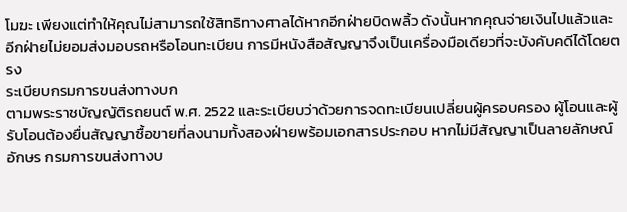โมฆะ เพียงแต่ทำให้คุณไม่สามารถใช้สิทธิทางศาลได้หากอีกฝ่ายบิดพลิ้ว ดังนั้นหากคุณจ่ายเงินไปแล้วและอีกฝ่ายไม่ยอมส่งมอบรถหรือโอนทะเบียน การมีหนังสือสัญญาจึงเป็นเครื่องมือเดียวที่จะบังคับคดีได้โดยตรง
ระเบียบกรมการขนส่งทางบก
ตามพระราชบัญญัติรถยนต์ พ.ศ. 2522 และระเบียบว่าด้วยการจดทะเบียนเปลี่ยนผู้ครอบครอง ผู้โอนและผู้รับโอนต้องยื่นสัญญาซื้อขายที่ลงนามทั้งสองฝ่ายพร้อมเอกสารประกอบ หากไม่มีสัญญาเป็นลายลักษณ์อักษร กรมการขนส่งทางบ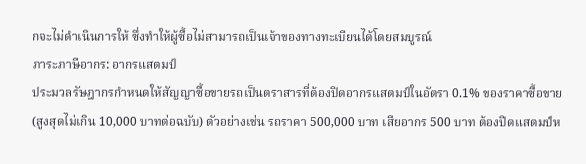กจะไม่ดำเนินการให้ ซึ่งทำให้ผู้ซื้อไม่สามารถเป็นเจ้าของทางทะเบียนได้โดยสมบูรณ์
ภาระภาษีอากร: อากรแสตมป์
ประมวลรัษฎากรกำหนดให้สัญญาซื้อขายรถเป็นตราสารที่ต้องปิดอากรแสตมป์ในอัตรา 0.1% ของราคาซื้อขาย (สูงสุดไม่เกิน 10,000 บาทต่อฉบับ) ตัวอย่างเช่น รถราคา 500,000 บาท เสียอากร 500 บาท ต้องปิดแสตมป์ห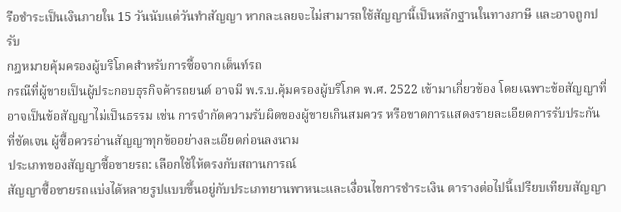รือชำระเป็นเงินภายใน 15 วันนับแต่วันทำสัญญา หากละเลยจะไม่สามารถใช้สัญญานี้เป็นหลักฐานในทางภาษี และอาจถูกปรับ
กฎหมายคุ้มครองผู้บริโภคสำหรับการซื้อจากเต็นท์รถ
กรณีที่ผู้ขายเป็นผู้ประกอบธุรกิจค้ารถยนต์ อาจมี พ.ร.บ.คุ้มครองผู้บริโภค พ.ศ. 2522 เข้ามาเกี่ยวข้อง โดยเฉพาะข้อสัญญาที่อาจเป็นข้อสัญญาไม่เป็นธรรม เช่น การจำกัดความรับผิดของผู้ขายเกินสมควร หรือขาดการแสดงรายละเอียดการรับประกันที่ชัดเจน ผู้ซื้อควรอ่านสัญญาทุกข้ออย่างละเอียดก่อนลงนาม
ประเภทของสัญญาซื้อขายรถ: เลือกใช้ให้ตรงกับสถานการณ์
สัญญาซื้อขายรถแบ่งได้หลายรูปแบบขึ้นอยู่กับประเภทยานพาหนะและเงื่อนไขการชำระเงิน ตารางต่อไปนี้เปรียบเทียบสัญญา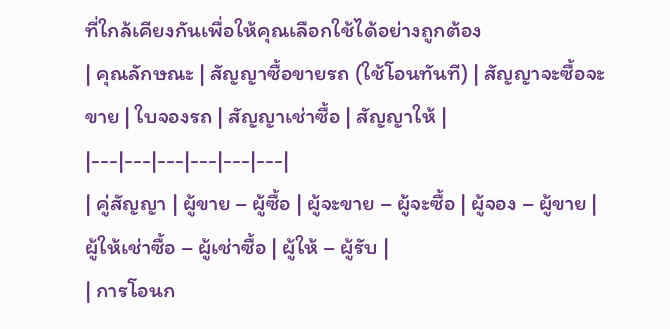ที่ใกล้เคียงกันเพื่อให้คุณเลือกใช้ได้อย่างถูกต้อง
| คุณลักษณะ | สัญญาซื้อขายรถ (ใช้โอนทันที) | สัญญาจะซื้อจะขาย | ใบจองรถ | สัญญาเช่าซื้อ | สัญญาให้ |
|---|---|---|---|---|---|
| คู่สัญญา | ผู้ขาย – ผู้ซื้อ | ผู้จะขาย – ผู้จะซื้อ | ผู้จอง – ผู้ขาย | ผู้ให้เช่าซื้อ – ผู้เช่าซื้อ | ผู้ให้ – ผู้รับ |
| การโอนก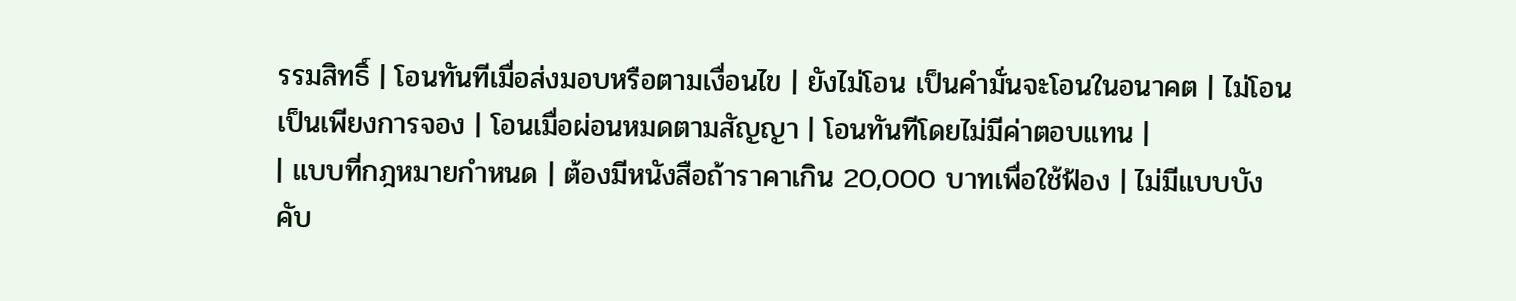รรมสิทธิ์ | โอนทันทีเมื่อส่งมอบหรือตามเงื่อนไข | ยังไม่โอน เป็นคำมั่นจะโอนในอนาคต | ไม่โอน เป็นเพียงการจอง | โอนเมื่อผ่อนหมดตามสัญญา | โอนทันทีโดยไม่มีค่าตอบแทน |
| แบบที่กฎหมายกำหนด | ต้องมีหนังสือถ้าราคาเกิน 20,000 บาทเพื่อใช้ฟ้อง | ไม่มีแบบบังคับ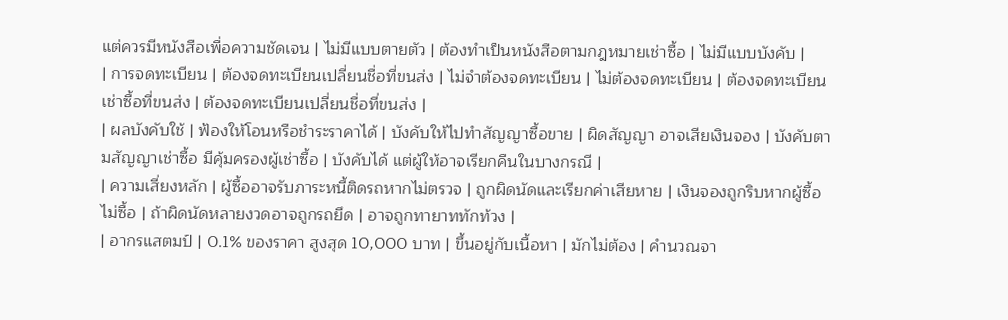แต่ควรมีหนังสือเพื่อความชัดเจน | ไม่มีแบบตายตัว | ต้องทำเป็นหนังสือตามกฎหมายเช่าซื้อ | ไม่มีแบบบังคับ |
| การจดทะเบียน | ต้องจดทะเบียนเปลี่ยนชื่อที่ขนส่ง | ไม่จำต้องจดทะเบียน | ไม่ต้องจดทะเบียน | ต้องจดทะเบียนเช่าซื้อที่ขนส่ง | ต้องจดทะเบียนเปลี่ยนชื่อที่ขนส่ง |
| ผลบังคับใช้ | ฟ้องให้โอนหรือชำระราคาได้ | บังคับให้ไปทำสัญญาซื้อขาย | ผิดสัญญา อาจเสียเงินจอง | บังคับตามสัญญาเช่าซื้อ มีคุ้มครองผู้เช่าซื้อ | บังคับได้ แต่ผู้ให้อาจเรียกคืนในบางกรณี |
| ความเสี่ยงหลัก | ผู้ซื้ออาจรับภาระหนี้ติดรถหากไม่ตรวจ | ถูกผิดนัดและเรียกค่าเสียหาย | เงินจองถูกริบหากผู้ซื้อไม่ซื้อ | ถ้าผิดนัดหลายงวดอาจถูกรถยึด | อาจถูกทายาททักท้วง |
| อากรแสตมป์ | 0.1% ของราคา สูงสุด 10,000 บาท | ขึ้นอยู่กับเนื้อหา | มักไม่ต้อง | คำนวณจา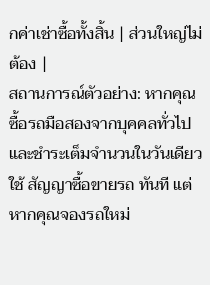กค่าเช่าซื้อทั้งสิ้น | ส่วนใหญ่ไม่ต้อง |
สถานการณ์ตัวอย่าง: หากคุณซื้อรถมือสองจากบุคคลทั่วไปและชำระเต็มจำนวนในวันเดียว ใช้ สัญญาซื้อขายรถ ทันที แต่หากคุณจองรถใหม่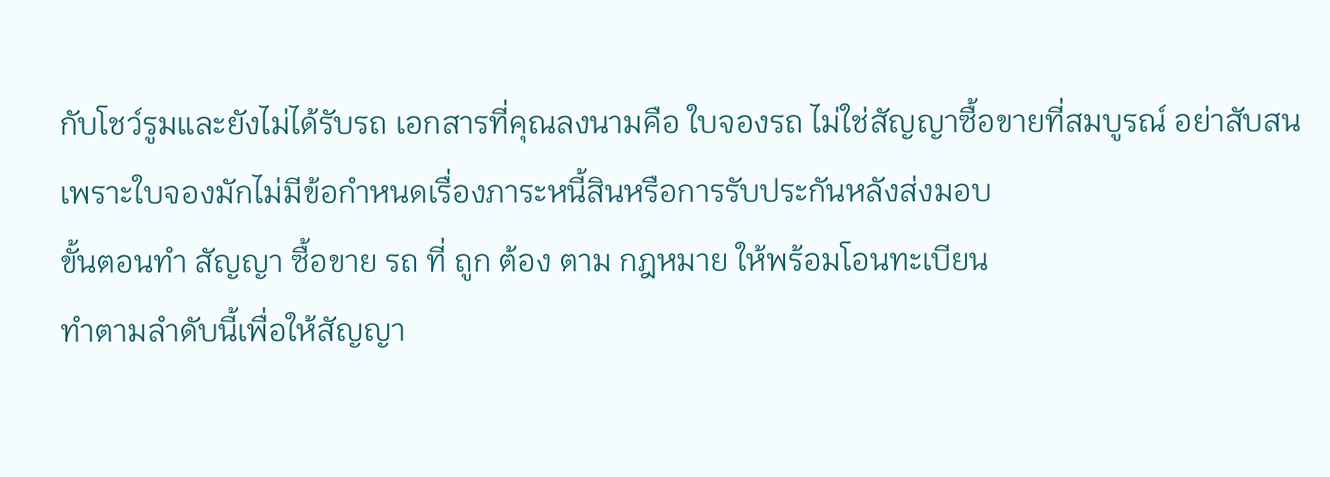กับโชว์รูมและยังไม่ได้รับรถ เอกสารที่คุณลงนามคือ ใบจองรถ ไม่ใช่สัญญาซื้อขายที่สมบูรณ์ อย่าสับสน เพราะใบจองมักไม่มีข้อกำหนดเรื่องภาระหนี้สินหรือการรับประกันหลังส่งมอบ
ขั้นตอนทำ สัญญา ซื้อขาย รถ ที่ ถูก ต้อง ตาม กฎหมาย ให้พร้อมโอนทะเบียน
ทำตามลำดับนี้เพื่อให้สัญญา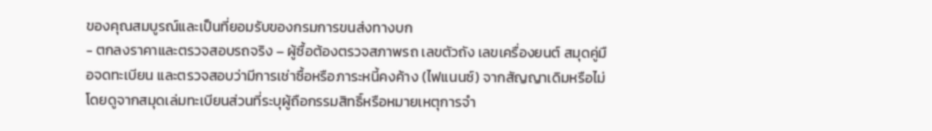ของคุณสมบูรณ์และเป็นที่ยอมรับของกรมการขนส่งทางบก
- ตกลงราคาและตรวจสอบรถจริง – ผู้ซื้อต้องตรวจสภาพรถ เลขตัวถัง เลขเครื่องยนต์ สมุดคู่มือจดทะเบียน และตรวจสอบว่ามีการเช่าซื้อหรือภาระหนี้คงค้าง (ไฟแนนซ์) จากสัญญาเดิมหรือไม่ โดยดูจากสมุดเล่มทะเบียนส่วนที่ระบุผู้ถือกรรมสิทธิ์หรือหมายเหตุการจำ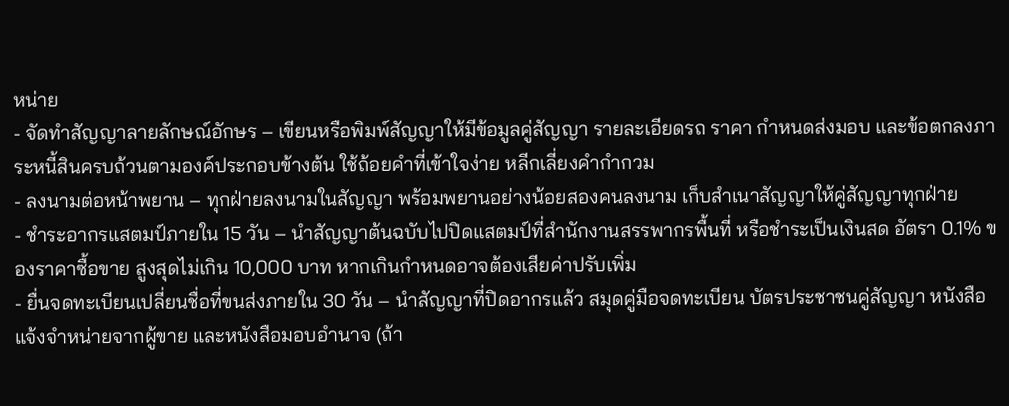หน่าย
- จัดทำสัญญาลายลักษณ์อักษร – เขียนหรือพิมพ์สัญญาให้มีข้อมูลคู่สัญญา รายละเอียดรถ ราคา กำหนดส่งมอบ และข้อตกลงภาระหนี้สินครบถ้วนตามองค์ประกอบข้างต้น ใช้ถ้อยคำที่เข้าใจง่าย หลีกเลี่ยงคำกำกวม
- ลงนามต่อหน้าพยาน – ทุกฝ่ายลงนามในสัญญา พร้อมพยานอย่างน้อยสองคนลงนาม เก็บสำเนาสัญญาให้คู่สัญญาทุกฝ่าย
- ชำระอากรแสตมป์ภายใน 15 วัน – นำสัญญาต้นฉบับไปปิดแสตมป์ที่สำนักงานสรรพากรพื้นที่ หรือชำระเป็นเงินสด อัตรา 0.1% ของราคาซื้อขาย สูงสุดไม่เกิน 10,000 บาท หากเกินกำหนดอาจต้องเสียค่าปรับเพิ่ม
- ยื่นจดทะเบียนเปลี่ยนชื่อที่ขนส่งภายใน 30 วัน – นำสัญญาที่ปิดอากรแล้ว สมุดคู่มือจดทะเบียน บัตรประชาชนคู่สัญญา หนังสือแจ้งจำหน่ายจากผู้ขาย และหนังสือมอบอำนาจ (ถ้า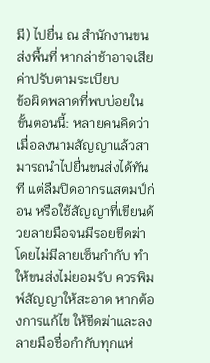มี) ไปยื่น ณ สำนักงานขนส่งพื้นที่ หากล่าช้าอาจเสียค่าปรับตามระเบียบ
ข้อผิดพลาดที่พบบ่อยในขั้นตอนนี้: หลายคนคิดว่าเมื่อลงนามสัญญาแล้วสามารถนำไปยื่นขนส่งได้ทันที แต่ลืมปิดอากรแสตมป์ก่อน หรือใช้สัญญาที่เขียนด้วยลายมือจนมีรอยขีดฆ่าโดยไม่มีลายเซ็นกำกับ ทำให้ขนส่งไม่ยอมรับ ควรพิมพ์สัญญาให้สะอาด หากต้องการแก้ไข ให้ขีดฆ่าและลงลายมือชื่อกำกับทุกแห่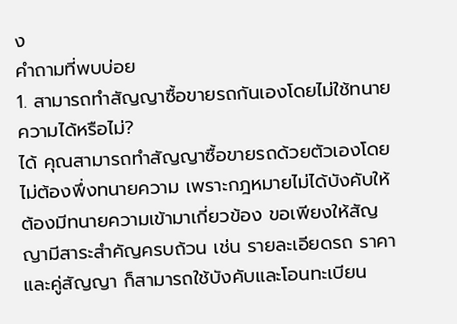ง
คำถามที่พบบ่อย
1. สามารถทำสัญญาซื้อขายรถกันเองโดยไม่ใช้ทนายความได้หรือไม่?
ได้ คุณสามารถทำสัญญาซื้อขายรถด้วยตัวเองโดยไม่ต้องพึ่งทนายความ เพราะกฎหมายไม่ได้บังคับให้ต้องมีทนายความเข้ามาเกี่ยวข้อง ขอเพียงให้สัญญามีสาระสำคัญครบถ้วน เช่น รายละเอียดรถ ราคา และคู่สัญญา ก็สามารถใช้บังคับและโอนทะเบียน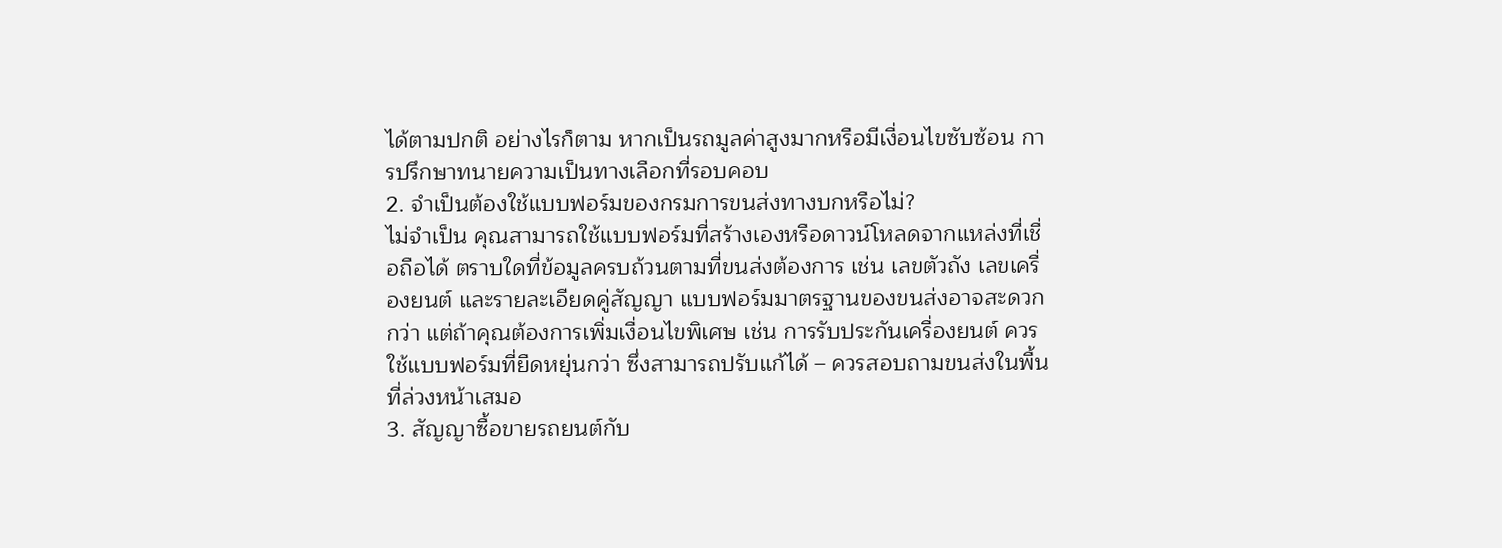ได้ตามปกติ อย่างไรก็ตาม หากเป็นรถมูลค่าสูงมากหรือมีเงื่อนไขซับซ้อน การปรึกษาทนายความเป็นทางเลือกที่รอบคอบ
2. จำเป็นต้องใช้แบบฟอร์มของกรมการขนส่งทางบกหรือไม่?
ไม่จำเป็น คุณสามารถใช้แบบฟอร์มที่สร้างเองหรือดาวน์โหลดจากแหล่งที่เชื่อถือได้ ตราบใดที่ข้อมูลครบถ้วนตามที่ขนส่งต้องการ เช่น เลขตัวถัง เลขเครื่องยนต์ และรายละเอียดคู่สัญญา แบบฟอร์มมาตรฐานของขนส่งอาจสะดวกกว่า แต่ถ้าคุณต้องการเพิ่มเงื่อนไขพิเศษ เช่น การรับประกันเครื่องยนต์ ควรใช้แบบฟอร์มที่ยืดหยุ่นกว่า ซึ่งสามารถปรับแก้ได้ – ควรสอบถามขนส่งในพื้นที่ล่วงหน้าเสมอ
3. สัญญาซื้อขายรถยนต์กับ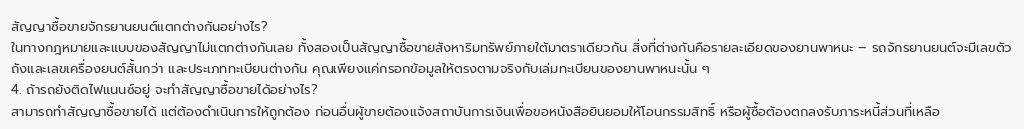สัญญาซื้อขายจักรยานยนต์แตกต่างกันอย่างไร?
ในทางกฎหมายและแบบของสัญญาไม่แตกต่างกันเลย ทั้งสองเป็นสัญญาซื้อขายสังหาริมทรัพย์ภายใต้มาตราเดียวกัน สิ่งที่ต่างกันคือรายละเอียดของยานพาหนะ – รถจักรยานยนต์จะมีเลขตัวถังและเลขเครื่องยนต์สั้นกว่า และประเภททะเบียนต่างกัน คุณเพียงแค่กรอกข้อมูลให้ตรงตามจริงกับเล่มทะเบียนของยานพาหนะนั้น ๆ
4. ถ้ารถยังติดไฟแนนซ์อยู่ จะทำสัญญาซื้อขายได้อย่างไร?
สามารถทำสัญญาซื้อขายได้ แต่ต้องดำเนินการให้ถูกต้อง ก่อนอื่นผู้ขายต้องแจ้งสถาบันการเงินเพื่อขอหนังสือยินยอมให้โอนกรรมสิทธิ์ หรือผู้ซื้อต้องตกลงรับภาระหนี้ส่วนที่เหลือ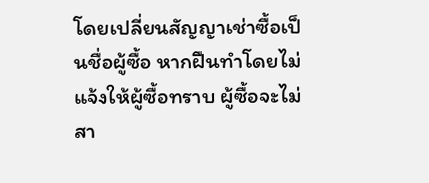โดยเปลี่ยนสัญญาเช่าซื้อเป็นชื่อผู้ซื้อ หากฝืนทำโดยไม่แจ้งให้ผู้ซื้อทราบ ผู้ซื้อจะไม่สา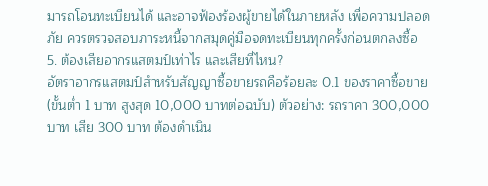มารถโอนทะเบียนได้ และอาจฟ้องร้องผู้ขายได้ในภายหลัง เพื่อความปลอดภัย ควรตรวจสอบภาระหนี้จากสมุดคู่มือจดทะเบียนทุกครั้งก่อนตกลงซื้อ
5. ต้องเสียอากรแสตมป์เท่าไร และเสียที่ไหน?
อัตราอากรแสตมป์สำหรับสัญญาซื้อขายรถคือร้อยละ 0.1 ของราคาซื้อขาย (ขั้นต่ำ 1 บาท สูงสุด 10,000 บาทต่อฉบับ) ตัวอย่าง: รถราคา 300,000 บาท เสีย 300 บาท ต้องดำเนิน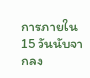การภายใน 15 วันนับจากลง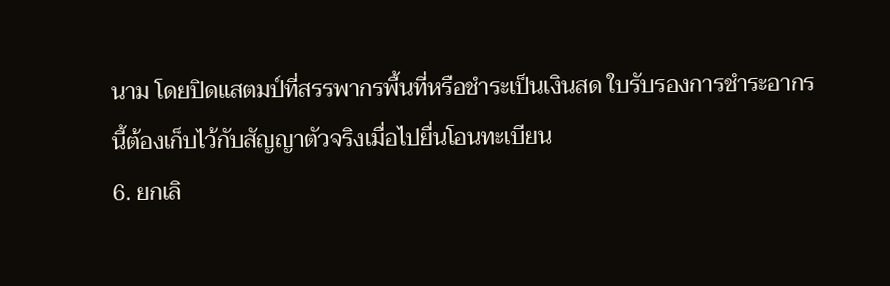นาม โดยปิดแสตมป์ที่สรรพากรพื้นที่หรือชำระเป็นเงินสด ใบรับรองการชำระอากรนี้ต้องเก็บไว้กับสัญญาตัวจริงเมื่อไปยื่นโอนทะเบียน
6. ยกเลิ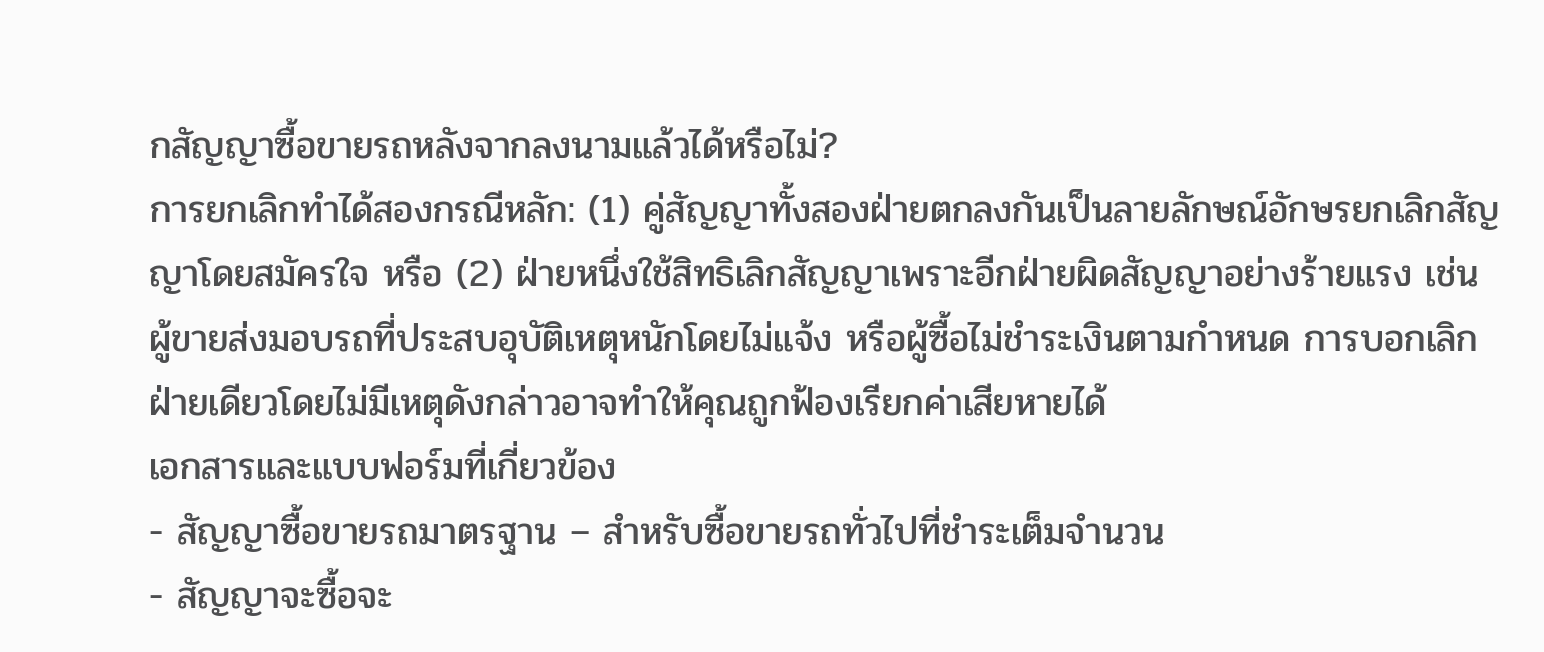กสัญญาซื้อขายรถหลังจากลงนามแล้วได้หรือไม่?
การยกเลิกทำได้สองกรณีหลัก: (1) คู่สัญญาทั้งสองฝ่ายตกลงกันเป็นลายลักษณ์อักษรยกเลิกสัญญาโดยสมัครใจ หรือ (2) ฝ่ายหนึ่งใช้สิทธิเลิกสัญญาเพราะอีกฝ่ายผิดสัญญาอย่างร้ายแรง เช่น ผู้ขายส่งมอบรถที่ประสบอุบัติเหตุหนักโดยไม่แจ้ง หรือผู้ซื้อไม่ชำระเงินตามกำหนด การบอกเลิกฝ่ายเดียวโดยไม่มีเหตุดังกล่าวอาจทำให้คุณถูกฟ้องเรียกค่าเสียหายได้
เอกสารและแบบฟอร์มที่เกี่ยวข้อง
- สัญญาซื้อขายรถมาตรฐาน – สำหรับซื้อขายรถทั่วไปที่ชำระเต็มจำนวน
- สัญญาจะซื้อจะ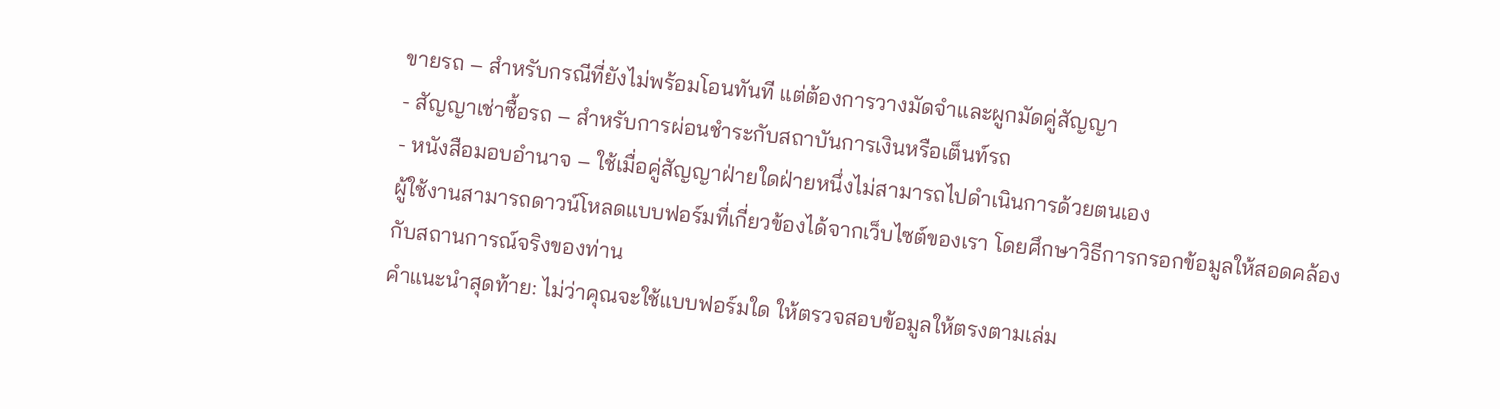ขายรถ – สำหรับกรณีที่ยังไม่พร้อมโอนทันที แต่ต้องการวางมัดจำและผูกมัดคู่สัญญา
- สัญญาเช่าซื้อรถ – สำหรับการผ่อนชำระกับสถาบันการเงินหรือเต็นท์รถ
- หนังสือมอบอำนาจ – ใช้เมื่อคู่สัญญาฝ่ายใดฝ่ายหนึ่งไม่สามารถไปดำเนินการด้วยตนเอง
ผู้ใช้งานสามารถดาวน์โหลดแบบฟอร์มที่เกี่ยวข้องได้จากเว็บไซต์ของเรา โดยศึกษาวิธีการกรอกข้อมูลให้สอดคล้องกับสถานการณ์จริงของท่าน
คำแนะนำสุดท้าย: ไม่ว่าคุณจะใช้แบบฟอร์มใด ให้ตรวจสอบข้อมูลให้ตรงตามเล่ม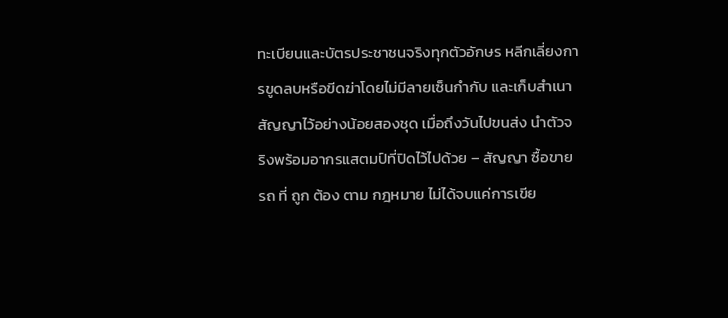ทะเบียนและบัตรประชาชนจริงทุกตัวอักษร หลีกเลี่ยงการขูดลบหรือขีดฆ่าโดยไม่มีลายเซ็นกำกับ และเก็บสำเนาสัญญาไว้อย่างน้อยสองชุด เมื่อถึงวันไปขนส่ง นำตัวจริงพร้อมอากรแสตมป์ที่ปิดไว้ไปด้วย – สัญญา ซื้อขาย รถ ที่ ถูก ต้อง ตาม กฎหมาย ไม่ได้จบแค่การเขีย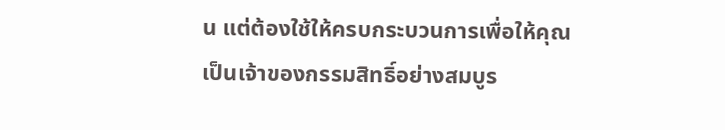น แต่ต้องใช้ให้ครบกระบวนการเพื่อให้คุณเป็นเจ้าของกรรมสิทธิ์อย่างสมบูร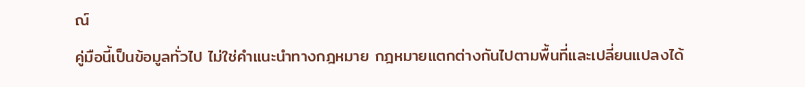ณ์
คู่มือนี้เป็นข้อมูลทั่วไป ไม่ใช่คำแนะนำทางกฎหมาย กฎหมายแตกต่างกันไปตามพื้นที่และเปลี่ยนแปลงได้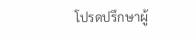โปรดปรึกษาผู้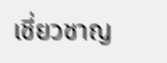เชี่ยวชาญ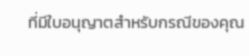ที่มีใบอนุญาตสำหรับกรณีของคุณ